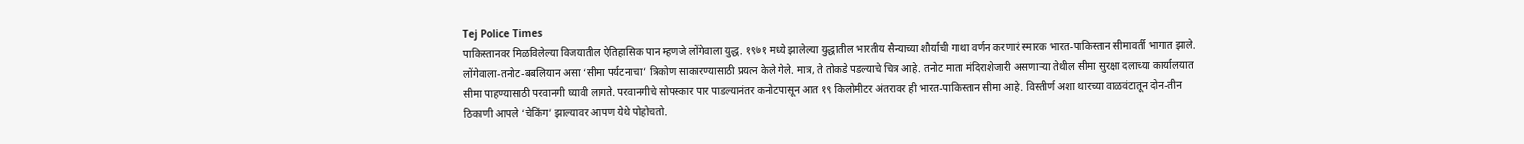Tej Police Times
पाकिस्तानवर मिळविलेल्या विजयातील ऐतिहासिक पान म्हणजे लोंगेवाला युद्ध. १९७१ मध्ये झालेल्या युद्धातील भारतीय सैन्याच्या शौर्याची गाथा वर्णन करणारं स्मारक भारत-पाकिस्तान सीमावर्ती भागात झाले. लोंगेवाला-तनोट-बबलियान असा ‘सीमा पर्यटनाचा’ त्रिकोण साकारण्यासाठी प्रयत्न केले गेले. मात्र, ते तोकडे पडल्याचे चित्र आहे. तनोट माता मंदिराशेजारी असणाऱ्या तेथील सीमा सुरक्षा दलाच्या कार्यालयात सीमा पाहण्यासाठी परवानगी घ्यावी लागते. परवानगीचे सोपस्कार पार पाडल्यानंतर कनोटपासून आत १९ किलोमीटर अंतरावर ही भारत-पाकिस्तान सीमा आहे. विस्तीर्ण अशा थारच्या वाळवंटातून दोन-तीन ठिकाणी आपले ‘चेकिंग’ झाल्यावर आपण येथे पोहोचतो.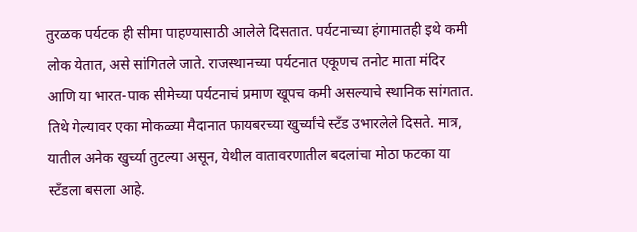तुरळक पर्यटक ही सीमा पाहण्यासाठी आलेले दिसतात. पर्यटनाच्या हंगामातही इथे कमी लोक येतात, असे सांगितले जाते. राजस्थानच्या पर्यटनात एकूणच तनोट माता मंदिर आणि या भारत-पाक सीमेच्या पर्यटनाचं प्रमाण खूपच कमी असल्याचे स्थानिक सांगतात. तिथे गेल्यावर एका मोकळ्या मैदानात फायबरच्या खुर्च्यांचे स्टँड उभारलेले दिसते. मात्र, यातील अनेक खुर्च्या तुटल्या असून, येथील वातावरणातील बदलांचा मोठा फटका या स्टँडला बसला आहे.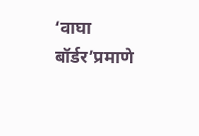‘वाघा बॉर्डर’प्रमाणे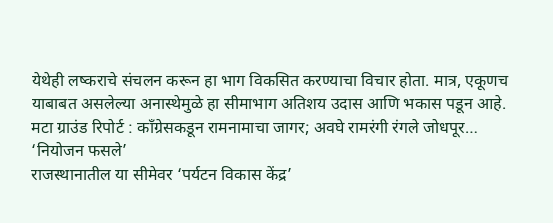येथेही लष्कराचे संचलन करून हा भाग विकसित करण्याचा विचार होता. मात्र, एकूणच याबाबत असलेल्या अनास्थेमुळे हा सीमाभाग अतिशय उदास आणि भकास पडून आहे.
मटा ग्राउंड रिपोर्ट : काँग्रेसकडून रामनामाचा जागर; अवघे रामरंगी रंगले जोधपूर…
‘नियोजन फसले’
राजस्थानातील या सीमेवर ‘पर्यटन विकास केंद्र’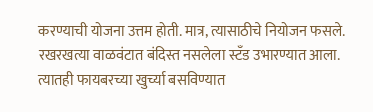करण्याची योजना उत्तम होती. मात्र, त्यासाठीचे नियोजन फसले. रखरखत्या वाळवंटात बंदिस्त नसलेला स्टँड उभारण्यात आला. त्यातही फायबरच्या खुर्च्या बसविण्यात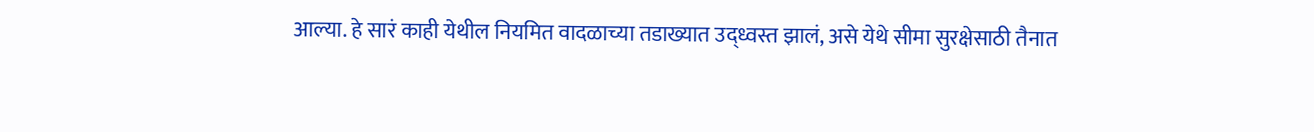आल्या. हे सारं काही येथील नियमित वादळाच्या तडाख्यात उद्ध्वस्त झालं, असे येथे सीमा सुरक्षेसाठी तैनात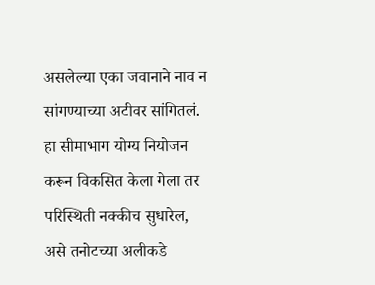असलेल्या एका जवानाने नाव न सांगण्याच्या अटीवर सांगितलं. हा सीमाभाग योग्य नियोजन करून विकसित केला गेला तर परिस्थिती नक्कीच सुधारेल, असे तनोटच्या अलीकडे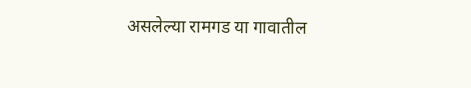असलेल्या रामगड या गावातील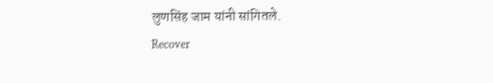लुणसिंह जाम यांनी सांगितले.
Recover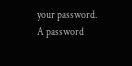your password.
A password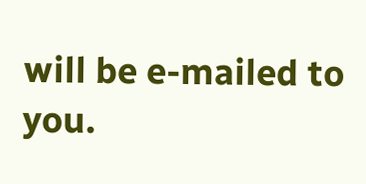will be e-mailed to you.